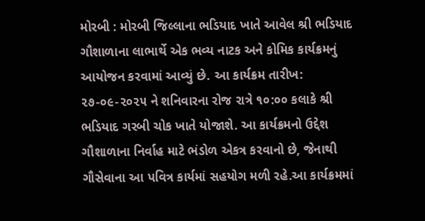મોરબી : મોરબી જિલ્લાના ભડિયાદ ખાતે આવેલ શ્રી ભડિયાદ ગૌશાળાના લાભાર્થે એક ભવ્ય નાટક અને કોમિક કાર્યક્રમનું આયોજન કરવામાં આવ્યું છે. આ કાર્યક્રમ તારીખ: ૨૭-૦૯-૨૦૨૫ ને શનિવારના રોજ રાત્રે ૧૦:૦૦ કલાકે શ્રી ભડિયાદ ગરબી ચોક ખાતે યોજાશે. આ કાર્યક્રમનો ઉદ્દેશ ગૌશાળાના નિર્વાહ માટે ભંડોળ એકત્ર કરવાનો છે, જેનાથી ગૌસેવાના આ પવિત્ર કાર્યમાં સહયોગ મળી રહે.આ કાર્યક્રમમાં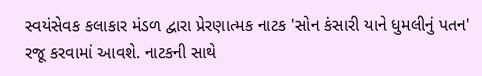સ્વયંસેવક કલાકાર મંડળ દ્વારા પ્રેરણાત્મક નાટક 'સોન કંસારી યાને ધુમલીનું પતન' રજૂ કરવામાં આવશે. નાટકની સાથે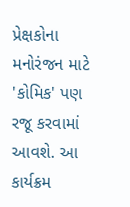પ્રેક્ષકોના મનોરંજન માટે 'કોમિક' પણ રજૂ કરવામાં આવશે. આ કાર્યક્રમ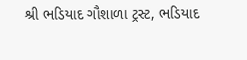શ્રી ભડિયાદ ગૌશાળા ટ્રસ્ટ, ભડિયાદ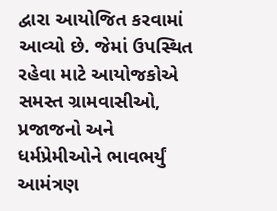દ્વારા આયોજિત કરવામાં આવ્યો છે. જેમાં ઉપસ્થિત રહેવા માટે આયોજકોએ સમસ્ત ગ્રામવાસીઓ, પ્રજાજનો અને ધર્મપ્રેમીઓને ભાવભર્યું આમંત્રણ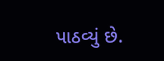પાઠવ્યું છે.